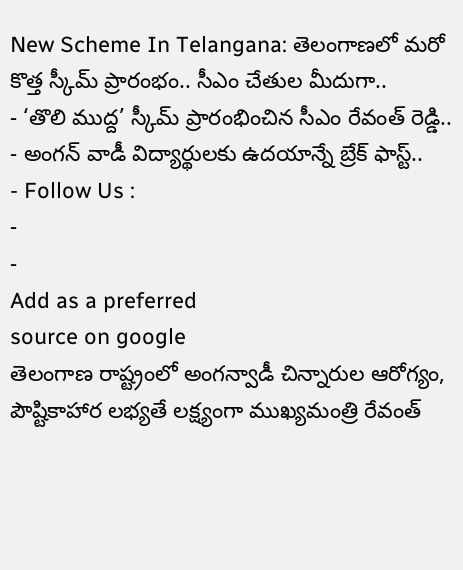New Scheme In Telangana: తెలంగాణలో మరో కొత్త స్కీమ్ ప్రారంభం.. సీఎం చేతుల మీదుగా..
- ‘తొలి ముద్ద’ స్కీమ్ ప్రారంభించిన సీఎం రేవంత్ రెడ్డి..
- అంగన్ వాడీ విద్యార్థులకు ఉదయాన్నే బ్రేక్ ఫాస్ట్..
- Follow Us :
-
-
Add as a preferred
source on google
తెలంగాణ రాష్ట్రంలో అంగన్వాడీ చిన్నారుల ఆరోగ్యం, పౌష్టికాహార లభ్యతే లక్ష్యంగా ముఖ్యమంత్రి రేవంత్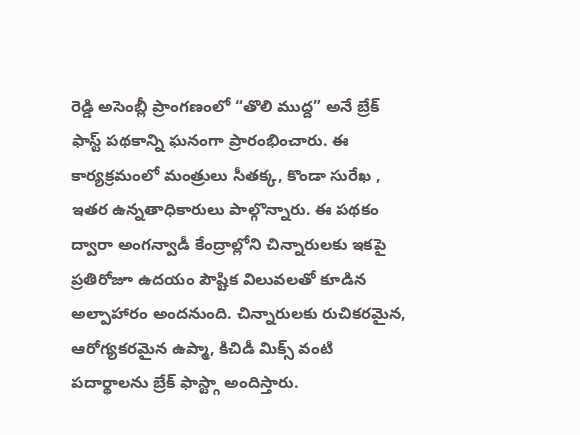రెడ్డి అసెంబ్లీ ప్రాంగణంలో “తొలి ముద్ద” అనే బ్రేక్ ఫాస్ట్ పథకాన్ని ఘనంగా ప్రారంభించారు. ఈ కార్యక్రమంలో మంత్రులు సీతక్క, కొండా సురేఖ , ఇతర ఉన్నతాధికారులు పాల్గొన్నారు. ఈ పథకం ద్వారా అంగన్వాడీ కేంద్రాల్లోని చిన్నారులకు ఇకపై ప్రతిరోజూ ఉదయం పౌష్టిక విలువలతో కూడిన అల్పాహారం అందనుంది. చిన్నారులకు రుచికరమైన, ఆరోగ్యకరమైన ఉప్మా, కిచిడీ మిక్స్ వంటి పదార్థాలను బ్రేక్ ఫాస్ట్గా అందిస్తారు.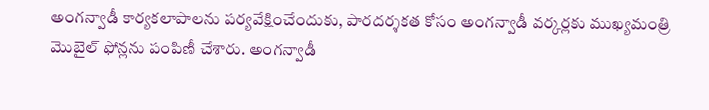అంగన్వాడీ కార్యకలాపాలను పర్యవేక్షించేందుకు, పారదర్శకత కోసం అంగన్వాడీ వర్కర్లకు ముఖ్యమంత్రి మొబైల్ ఫోన్లను పంపిణీ చేశారు. అంగన్వాడీ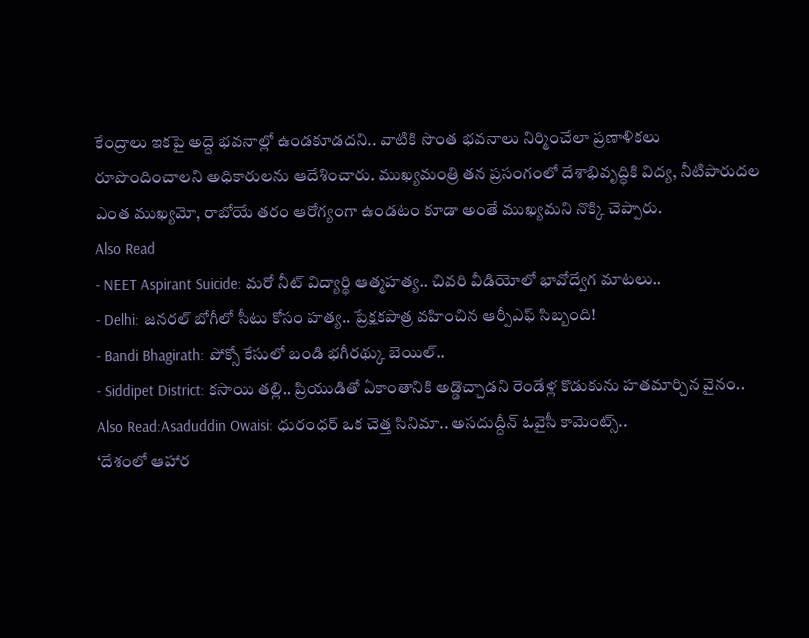కేంద్రాలు ఇకపై అద్దె భవనాల్లో ఉండకూడదని.. వాటికి సొంత భవనాలు నిర్మించేలా ప్రణాళికలు రూపొందించాలని అధికారులను ఆదేశించారు. ముఖ్యమంత్రి తన ప్రసంగంలో దేశాభివృద్ధికి విద్య, నీటిపారుదల ఎంత ముఖ్యమో, రాబోయే తరం ఆరోగ్యంగా ఉండటం కూడా అంతే ముఖ్యమని నొక్కి చెప్పారు.
Also Read
- NEET Aspirant Suicide: మరో నీట్ విద్యార్థి ఆత్మహత్య.. చివరి వీడియోలో భావోద్వేగ మాటలు..
- Delhi: జనరల్ బోగీలో సీటు కోసం హత్య.. ప్రేక్షకపాత్ర వహించిన ఆర్పీఎఫ్ సిబ్బంది!
- Bandi Bhagirath: పోక్సో కేసులో బండి భగీరథ్కు బెయిల్..
- Siddipet District: కసాయి తల్లి.. ప్రియుడితో ఏకాంతానికి అడ్డొచ్చాడని రెండేళ్ల కొడుకును హతమార్చిన వైనం..
Also Read:Asaduddin Owaisi: ధురంధర్ ఒక చెత్త సినిమా.. అసదుద్దీన్ ఓవైసీ కామెంట్స్..
‘దేశంలో ఆహార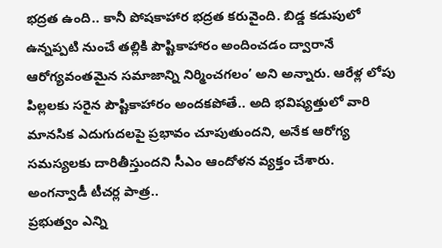భద్రత ఉంది.. కానీ పోషకాహార భద్రత కరువైంది. బిడ్డ కడుపులో ఉన్నప్పటి నుంచే తల్లికి పౌష్టికాహారం అందించడం ద్వారానే ఆరోగ్యవంతమైన సమాజాన్ని నిర్మించగలం’ అని అన్నారు. ఆరేళ్ల లోపు పిల్లలకు సరైన పౌష్టికాహారం అందకపోతే.. అది భవిష్యత్తులో వారి మానసిక ఎదుగుదలపై ప్రభావం చూపుతుందని, అనేక ఆరోగ్య సమస్యలకు దారితీస్తుందని సీఎం ఆందోళన వ్యక్తం చేశారు.
అంగన్వాడీ టీచర్ల పాత్ర..
ప్రభుత్వం ఎన్ని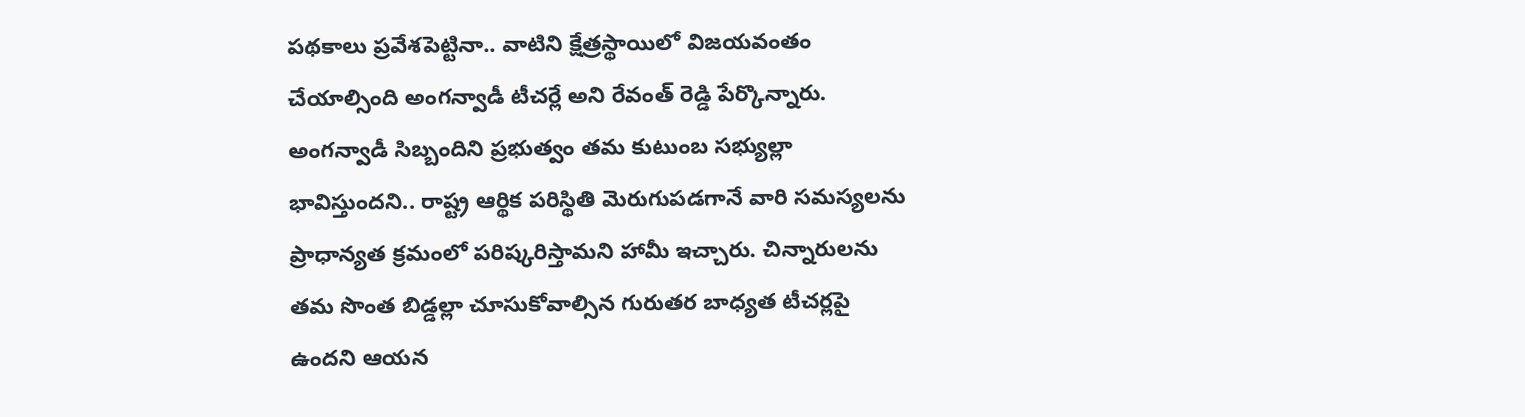పథకాలు ప్రవేశపెట్టినా.. వాటిని క్షేత్రస్థాయిలో విజయవంతం చేయాల్సింది అంగన్వాడీ టీచర్లే అని రేవంత్ రెడ్డి పేర్కొన్నారు. అంగన్వాడీ సిబ్బందిని ప్రభుత్వం తమ కుటుంబ సభ్యుల్లా భావిస్తుందని.. రాష్ట్ర ఆర్థిక పరిస్థితి మెరుగుపడగానే వారి సమస్యలను ప్రాధాన్యత క్రమంలో పరిష్కరిస్తామని హామీ ఇచ్చారు. చిన్నారులను తమ సొంత బిడ్డల్లా చూసుకోవాల్సిన గురుతర బాధ్యత టీచర్లపై ఉందని ఆయన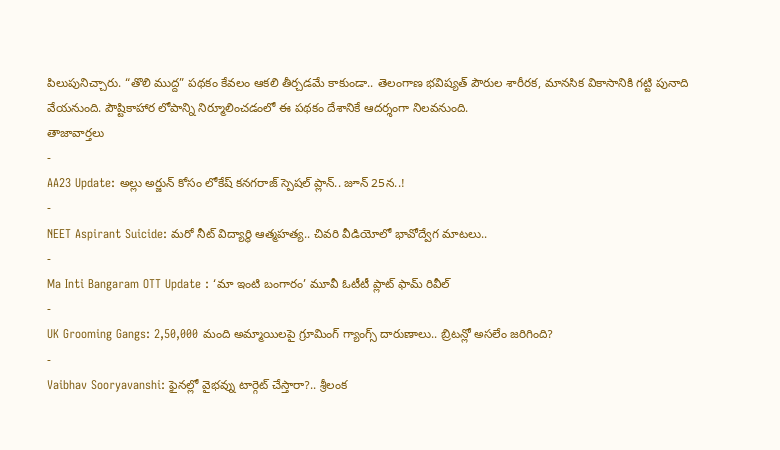పిలుపునిచ్చారు. “తొలి ముద్ద” పథకం కేవలం ఆకలి తీర్చడమే కాకుండా.. తెలంగాణ భవిష్యత్ పౌరుల శారీరక, మానసిక వికాసానికి గట్టి పునాది వేయనుంది. పౌష్టికాహార లోపాన్ని నిర్మూలించడంలో ఈ పథకం దేశానికే ఆదర్శంగా నిలవనుంది.
తాజావార్తలు
-
AA23 Update: అల్లు అర్జున్ కోసం లోకేష్ కనగరాజ్ స్పెషల్ ప్లాన్.. జూన్ 25న..!
-
NEET Aspirant Suicide: మరో నీట్ విద్యార్థి ఆత్మహత్య.. చివరి వీడియోలో భావోద్వేగ మాటలు..
-
Ma Inti Bangaram OTT Update : ‘మా ఇంటి బంగారం’ మూవీ ఓటీటీ ప్లాట్ ఫామ్ రివీల్
-
UK Grooming Gangs: 2,50,000 మంది అమ్మాయిలపై గ్రూమింగ్ గ్యాంగ్స్ దారుణాలు.. బ్రిటన్లో అసలేం జరిగింది?
-
Vaibhav Sooryavanshi: ఫైనల్లో వైభవ్ను టార్గెట్ చేస్తారా?.. శ్రీలంక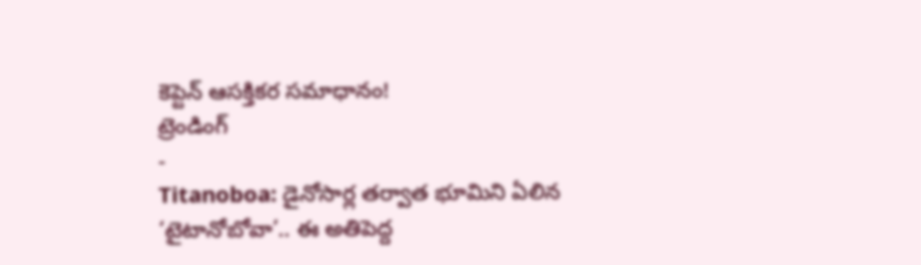కెప్టెన్ ఆసక్తికర సమాధానం!
ట్రెండింగ్
-
Titanoboa: డైనోసార్ల తర్వాత భూమిని ఏలిన ‘టైటానోబోవా’.. ఈ అతిపెద్ద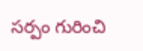సర్పం గురించి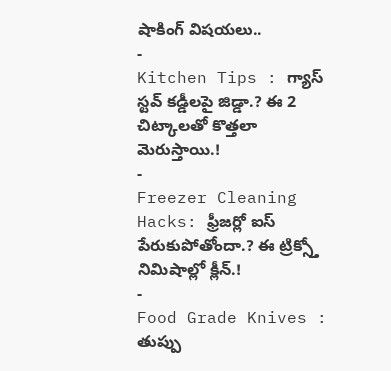షాకింగ్ విషయలు..
-
Kitchen Tips : గ్యాస్ స్టవ్ కడ్డీలపై జిడ్డా.? ఈ 2 చిట్కాలతో కొత్తలా మెరుస్తాయి.!
-
Freezer Cleaning Hacks: ఫ్రీజర్లో ఐస్ పేరుకుపోతోందా.? ఈ ట్రిక్స్తో నిమిషాల్లో క్లీన్.!
-
Food Grade Knives : తుప్పు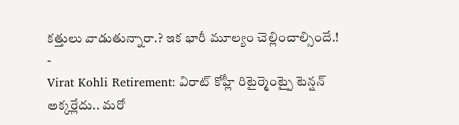కత్తులు వాడుతున్నారా.? ఇక భారీ మూల్యం చెల్లించాల్సిందే.!
-
Virat Kohli Retirement: విరాట్ కోహ్లీ రిటైర్మెంట్పై టెన్షన్ అక్కర్లేదు.. మరో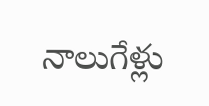నాలుగేళ్లు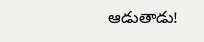ఆడుతాడు!